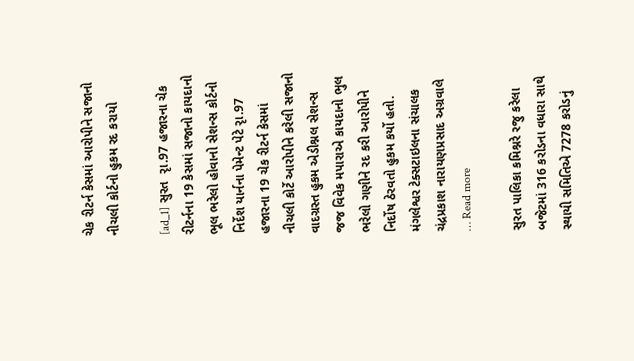ચેક રીટર્ન કેસમાં આરોપીને સજાનો નીચલી કોર્ટનો હુકમ રદ કરાયો

[ad_1] સુરત  રૃા.97 હજારના ચેક રીટર્નના 19 કેસમાં સજાનો કાયદાનો ભૂલ ભરેલો હોવાનો સેશન્સ કોર્ટનો નિર્દેશ યાર્નના પેમેન્ટ પેટે રૃા.97 હજારના 19 ચેક રીટર્ન કેસમાં નીચલી કોર્ટે આરોપીને કરેલી સજાનો વાદગ્રસ્ત હુકમ એડીશ્નલ સેશન્સ જજ વિવેક મપારાએ કાયદાનો ભુલ ભરેલો ગણીને રદ કરી આરોપીને  નિર્દોષ ઠેરવતો હુકમ કર્યો હતો. મંગલેશ્વર ટેક્સટાઇલના સંચાલક ચંદ્રપ્રકાશ નારાયણપ્રસાદ અગ્રવાલે … Read more

સુરત પાલિકા કમિશ્નરે રજુ કરેલા બજેટમાં 316 કરોડના વધારા સાથે સ્થાયી સમિતિએ 7278 કરોડનું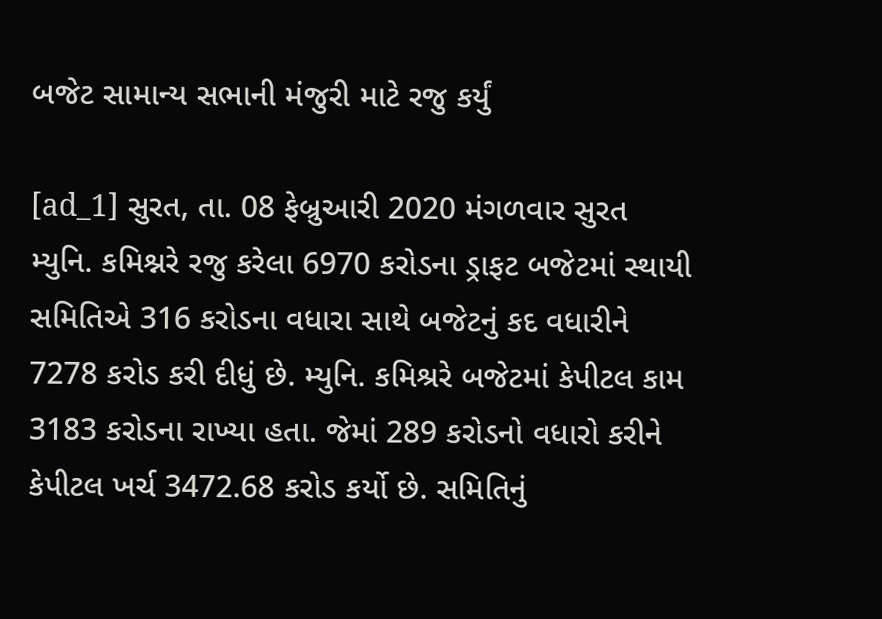બજેટ સામાન્ય સભાની મંજુરી માટે રજુ કર્યું

[ad_1] સુરત, તા. 08 ફેબ્રુઆરી 2020 મંગળવાર સુરત મ્યુનિ. કમિશ્નરે રજુ કરેલા 6970 કરોડના ડ્રાફટ બજેટમાં સ્થાયી સમિતિએ 316 કરોડના વધારા સાથે બજેટનું કદ વધારીને 7278 કરોડ કરી દીધું છે. મ્યુનિ. કમિશ્રરે બજેટમાં કેપીટલ કામ 3183 કરોડના રાખ્યા હતા. જેમાં 289 કરોડનો વધારો કરીને કેપીટલ ખર્ચ 3472.68 કરોડ કર્યો છે. સમિતિનું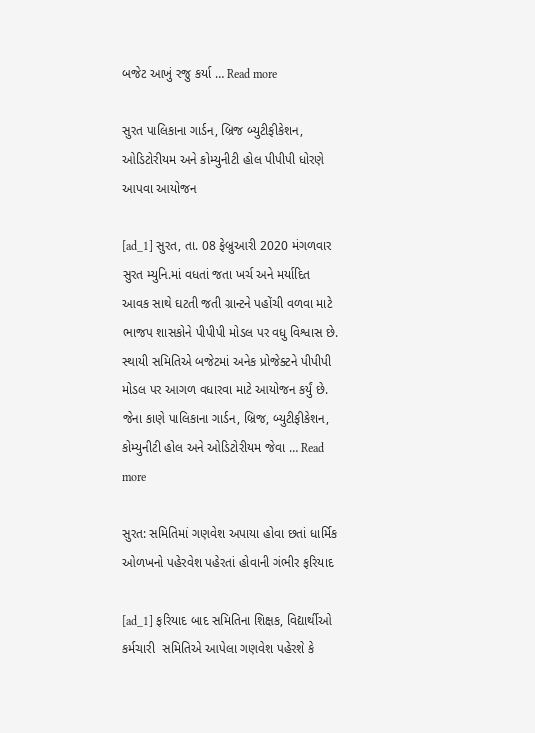બજેટ આખું રજુ કર્યા … Read more

સુરત પાલિકાના ગાર્ડન, બ્રિજ બ્યુટીફીકેશન, ઓડિટોરીયમ અને કોમ્યુનીટી હોલ પીપીપી ધોરણે આપવા આયોજન

[ad_1] સુરત, તા. 08 ફેબ્રુઆરી 2020 મંગળવાર સુરત મ્યુનિ.માં વધતાં જતા ખર્ચ અને મર્યાદિત આવક સાથે ઘટતી જતી ગ્રાન્ટને પહોંચી વળવા માટે ભાજપ શાસકોને પીપીપી મોડલ પર વધુ વિશ્વાસ છે. સ્થાયી સમિતિએ બજેટમાં અનેક પ્રોજેક્ટને પીપીપી મોડલ પર આગળ વધારવા માટે આયોજન કર્યું છે. જેના કાણે પાલિકાના ગાર્ડન, બ્રિજ, બ્યુટીફીકેશન, કોમ્યુનીટી હોલ અને ઓડિટોરીયમ જેવા … Read more

સુરત: સમિતિમાં ગણવેશ અપાયા હોવા છતાં ધાર્મિક ઓળખનો પહેરવેશ પહેરતાં હોવાની ગંભીર ફરિયાદ

[ad_1] ફરિયાદ બાદ સમિતિના શિક્ષક, વિદ્યાર્થીઓ કર્મચારી  સમિતિએ આપેલા ગણવેશ પહેરશે કે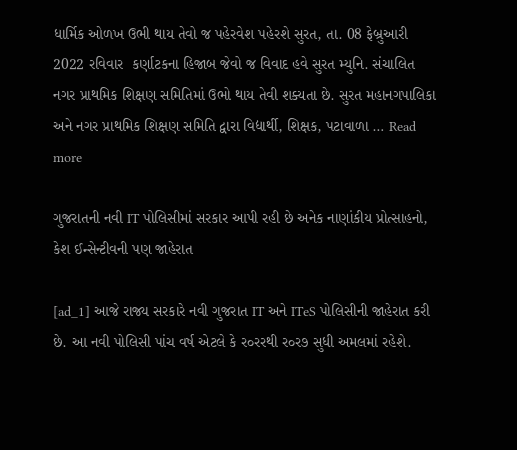ધાર્મિક ઓળખ ઉભી થાય તેવો જ પહેરવેશ પહેરશે સુરત, તા. 08 ફેબ્રુઆરી 2022 રવિવાર  કર્ણાટકના હિજાબ જેવો જ વિવાદ હવે સુરત મ્યુનિ. સંચાલિત નગર પ્રાથમિક શિક્ષણ સમિતિમાં ઉભો થાય તેવી શક્યતા છે. સુરત મહાનગપાલિકા અને નગર પ્રાથમિક શિક્ષણ સમિતિ દ્વારા વિદ્યાર્થી, શિક્ષક, પટાવાળા … Read more

ગુજરાતની નવી IT પોલિસીમાં સરકાર આપી રહી છે અનેક નાણાંકીય પ્રોત્સાહનો, કેશ ઈન્સેન્ટીવની પણ જાહેરાત

[ad_1] આજે રાજ્ય સરકારે નવી ગુજરાત IT અને ITeS પોલિસીની જાહેરાત કરી છે. આ નવી પોલિસી પાંચ વર્ષ એટલે કે ર૦રરથી ર૦ર૭ સુધી અમલમાં રહેશે.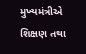મુખ્યમંત્રીએ શિક્ષણ તથા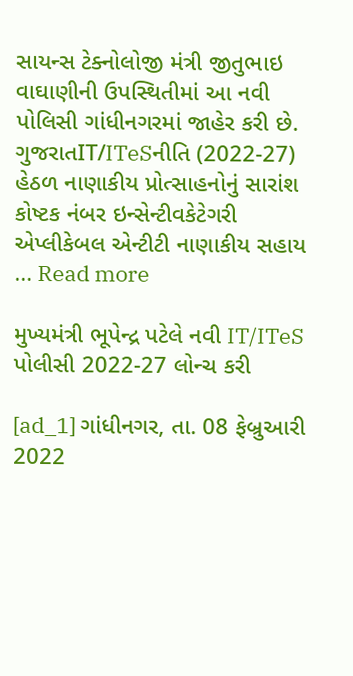સાયન્સ ટેક્નોલોજી મંત્રી જીતુભાઇ વાઘાણીની ઉપસ્થિતીમાં આ નવી પોલિસી ગાંધીનગરમાં જાહેર કરી છે.   ગુજરાતIT/ITeSનીતિ (2022-27) હેઠળ નાણાકીય પ્રોત્સાહનોનું સારાંશ કોષ્ટક નંબર ઇન્સેન્ટીવકેટેગરી એપ્લીકેબલ એન્ટીટી નાણાકીય સહાય … Read more

મુખ્યમંત્રી ભૂપેન્દ્ર પટેલે નવી IT/ITeS પોલીસી 2022-27 લોન્ચ કરી

[ad_1] ગાંધીનગર, તા. 08 ફેબ્રુઆરી 2022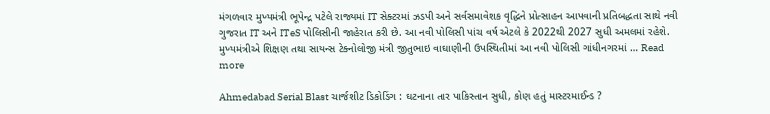મંગળવાર મુખ્યમંત્રી ભૂપેન્દ્ર પટેલે રાજ્યમાં IT સેક્ટરમાં ઝડપી અને સર્વસમાવેશક વૃદ્ધિને પ્રોત્સાહન આપવાની પ્રતિબદ્ધતા સાથે નવી ગુજરાત IT અને ITeS પોલિસીની જાહેરાત કરી છે. આ નવી પોલિસી પાંચ વર્ષ એટલે કે 2022થી 2027 સુધી અમલમાં રહેશે. મુખ્યમંત્રીએ શિક્ષણ તથા સાયન્સ ટેક્નોલોજી મંત્રી જીતુભાઇ વાઘાણીની ઉપસ્થિતીમાં આ નવી પોલિસી ગાંધીનગરમાં … Read more

Ahmedabad Serial Blast ચાર્જશીટ ડિકોડિંગ : ઘટનાના તાર પાકિસ્તાન સુધી, કોણ હતું માસ્ટરમાઈન્ડ ?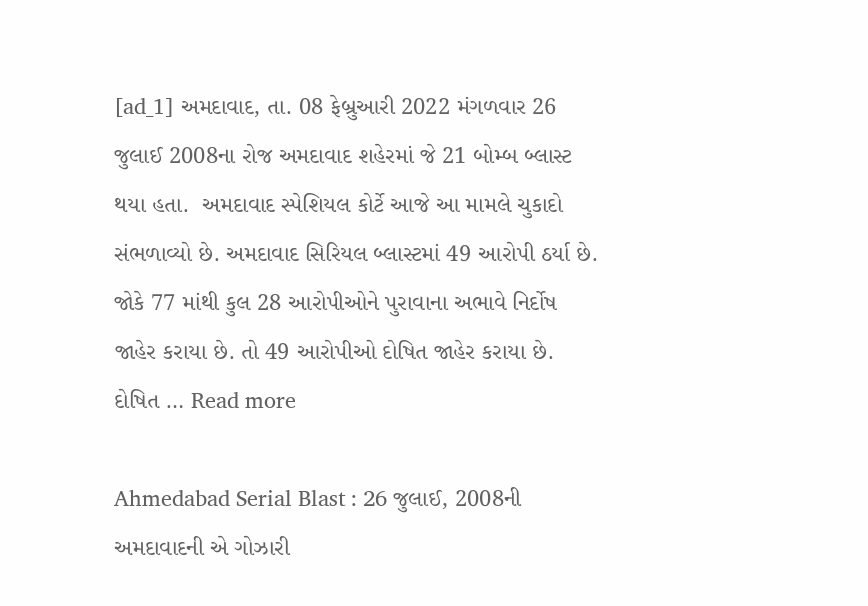[ad_1] અમદાવાદ, તા. 08 ફેબ્રુઆરી 2022 મંગળવાર 26 જુલાઈ 2008ના રોજ અમદાવાદ શહેરમાં જે 21 બોમ્બ બ્લાસ્ટ થયા હતા.  અમદાવાદ સ્પેશિયલ કોર્ટે આજે આ મામલે ચુકાદો સંભળાવ્યો છે. અમદાવાદ સિરિયલ બ્લાસ્ટમાં 49 આરોપી ઠર્યા છે. જોકે 77 માંથી કુલ 28 આરોપીઓને પુરાવાના અભાવે નિર્દોષ જાહેર કરાયા છે. તો 49 આરોપીઓ દોષિત જાહેર કરાયા છે. દોષિત … Read more

Ahmedabad Serial Blast : 26 જુલાઈ, 2008ની અમદાવાદની એ ગોઝારી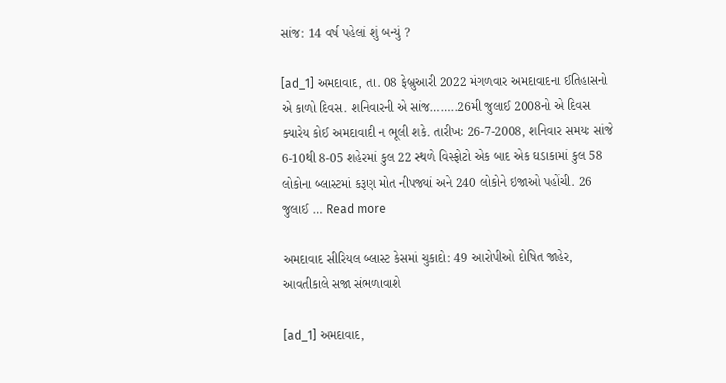સાંજ: 14 વર્ષ પહેલાં શું બન્યું ?

[ad_1] અમદાવાદ, તા. 08 ફેબ્રુઆરી 2022 મંગળવાર અમદાવાદના ઈતિહાસનો એ કાળો દિવસ. શનિવારની એ સાંજ……..26મી જુલાઈ 2008નો એ દિવસ ક્યારેય કોઈ અમદાવાદી ન ભૂલી શકે. તારીખઃ 26-7-2008, શનિવાર સમયઃ સાંજે 6-10થી 8-05 શહેરમાં કુલ 22 સ્થળે વિસ્ફોટો એક બાદ એક ઘડાકામાં કુલ 58 લોકોના બ્લાસ્ટમાં કરૂણ મોત નીપજ્યાં અને 240 લોકોને ઇજાઓ પહોંચી. 26 જુલાઈ … Read more

અમદાવાદ સીરિયલ બ્લાસ્ટ કેસમાં ચુકાદો: 49 આરોપીઓ દોષિત જાહેર, આવતીકાલે સજા સંભળાવાશે

[ad_1] અમદાવાદ,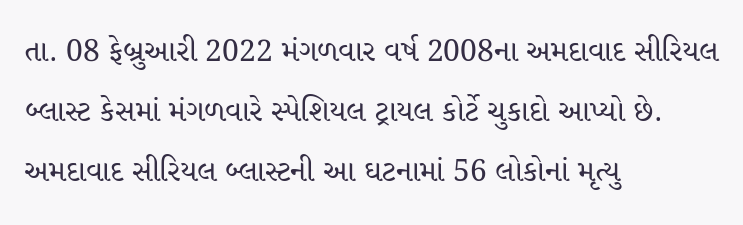તા. 08 ફેબ્રુઆરી 2022 મંગળવાર વર્ષ 2008ના અમદાવાદ સીરિયલ બ્લાસ્ટ કેસમાં મંગળવારે સ્પેશિયલ ટ્રાયલ કોર્ટે ચુકાદો આપ્યો છે. અમદાવાદ સીરિયલ બ્લાસ્ટની આ ઘટનામાં 56 લોકોનાં મૃત્યુ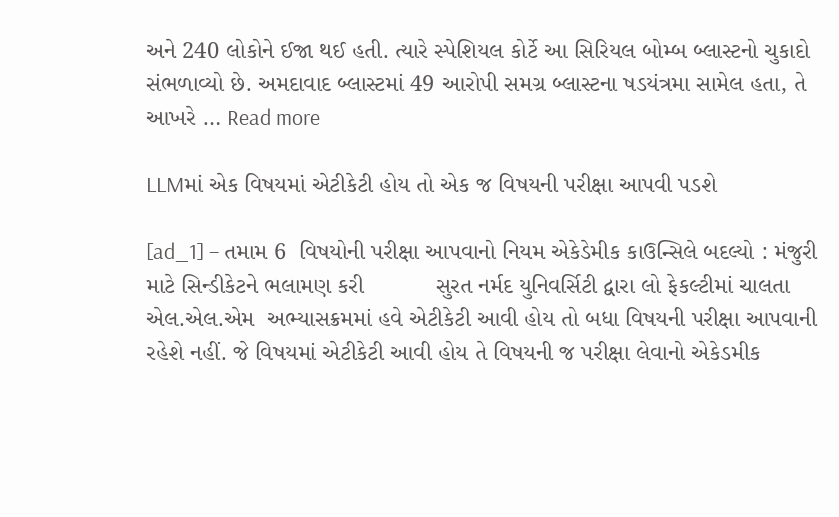અને 240 લોકોને ઈજા થઈ હતી. ત્યારે સ્પેશિયલ કોર્ટે આ સિરિયલ બોમ્બ બ્લાસ્ટનો ચુકાદો સંભળાવ્યો છે. અમદાવાદ બ્લાસ્ટમાં 49 આરોપી સમગ્ર બ્લાસ્ટના ષડયંત્રમા સામેલ હતા, તે આખરે … Read more

LLMમાં એક વિષયમાં એટીકેટી હોય તો એક જ વિષયની પરીક્ષા આપવી પડશે

[ad_1] – તમામ 6  વિષયોની પરીક્ષા આપવાનો નિયમ એકેડેમીક કાઉન્સિલે બદલ્યો : મંજુરી માટે સિન્ડીકેટને ભલામણ કરી           સુરત નર્મદ યુનિવર્સિટી દ્વારા લો ફેકલ્ટીમાં ચાલતા એલ.એલ.એમ  અભ્યાસક્રમમાં હવે એટીકેટી આવી હોય તો બધા વિષયની પરીક્ષા આપવાની રહેશે નહીં. જે વિષયમાં એટીકેટી આવી હોય તે વિષયની જ પરીક્ષા લેવાનો એકેડમીક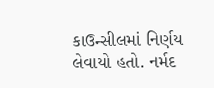કાઉન્સીલમાં નિર્ણય લેવાયો હતો. નર્મદ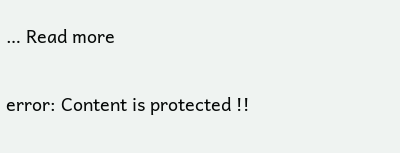… Read more

error: Content is protected !!